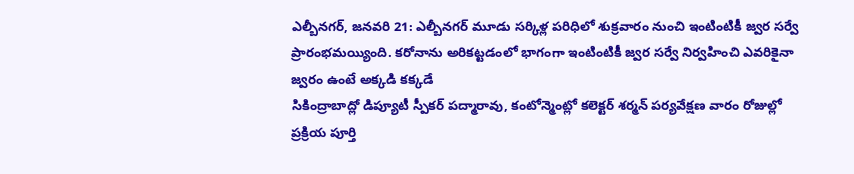ఎల్బీనగర్, జనవరి 21: ఎల్బీనగర్ మూడు సర్కిళ్ల పరిధిలో శుక్రవారం నుంచి ఇంటింటికీ జ్వర సర్వే ప్రారంభమయ్యింది. కరోనాను అరికట్టడంలో భాగంగా ఇంటింటికీ జ్వర సర్వే నిర్వహించి ఎవరికైనా జ్వరం ఉంటే అక్కడి కక్కడే
సికింద్రాబాద్లో డిప్యూటీ స్పీకర్ పద్మారావు, కంటోన్మెంట్లో కలెక్టర్ శర్మన్ పర్యవేక్షణ వారం రోజుల్లో ప్రక్రియ పూర్తి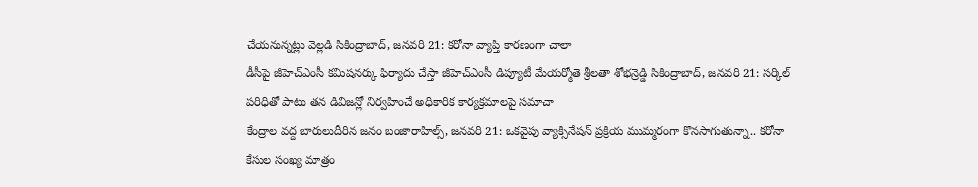చేయనున్నట్లు వెల్లడి సికింద్రాబాద్, జనవరి 21: కరోనా వ్యాప్తి కారణంగా చాలా
డీసీపై జీహెచ్ఎంసీ కమిషనర్కు ఫిర్యాదు చేస్తా జీహెచ్ఎంసీ డిప్యూటీ మేయర్మోతె శ్రీలతా శోభన్రెడ్డి సికింద్రాబాద్, జనవరి 21: సర్కిల్ పరిధితో పాటు తన డివిజన్లో నిర్వహించే అధికారిక కార్యక్రమాలపై సమాచా
కేంద్రాల వద్ద బారులుదీరిన జనం బంజారాహిల్స్, జనవరి 21: ఒకవైపు వ్యాక్సినేషన్ ప్రక్రియ ముమ్మరంగా కొనసాగుతున్నా.. కరోనా కేసుల సంఖ్య మాత్రం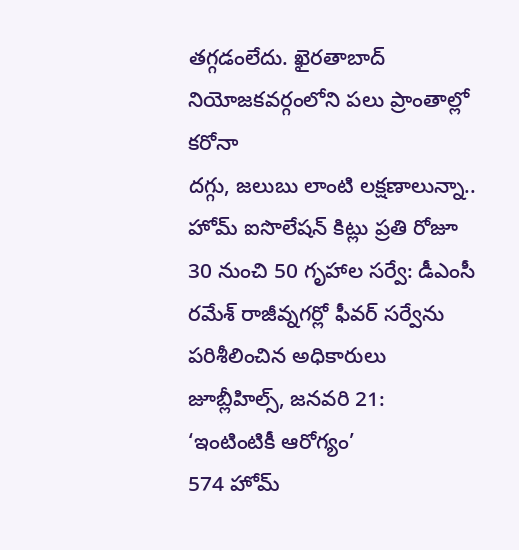తగ్గడంలేదు. ఖైరతాబాద్ నియోజకవర్గంలోని పలు ప్రాంతాల్లో కరోనా
దగ్గు, జలుబు లాంటి లక్షణాలున్నా.. హోమ్ ఐసొలేషన్ కిట్లు ప్రతి రోజూ 30 నుంచి 50 గృహాల సర్వే: డీఎంసీ రమేశ్ రాజీవ్నగర్లో ఫీవర్ సర్వేను పరిశీలించిన అధికారులు జూబ్లీహిల్స్, జనవరి 21: ‘ఇంటింటికీ ఆరోగ్యం’
574 హోమ్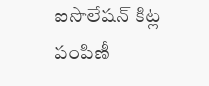ఐసొలేషన్ కిట్ల పంపిణీ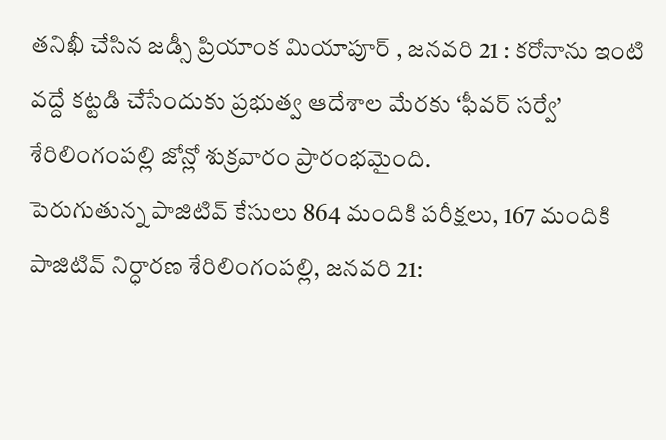తనిఖీ చేసిన జడ్సీ ప్రియాంక మియాపూర్ , జనవరి 21 : కరోనాను ఇంటి వద్దే కట్టడి చేసేందుకు ప్రభుత్వ ఆదేశాల మేరకు ‘ఫీవర్ సర్వే’ శేరిలింగంపల్లి జోన్లో శుక్రవారం ప్రారంభమైంది.
పెరుగుతున్న పాజిటివ్ కేసులు 864 మందికి పరీక్షలు, 167 మందికి పాజిటివ్ నిర్ధారణ శేరిలింగంపల్లి, జనవరి 21: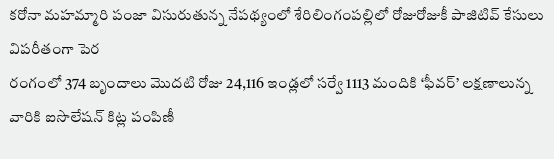కరోనా మహమ్మారి పంజా విసురుతున్న నేపథ్యంలో శేరిలింగంపల్లిలో రోజురోజుకీ పాజిటివ్ కేసులు విపరీతంగా పెర
రంగంలో 374 బృందాలు మొదటి రోజు 24,116 ఇండ్లలో సర్వే 1113 మందికి ‘ఫీవర్’ లక్షణాలున్న వారికి ఐసొలేషన్ కిట్ల పంపిణీ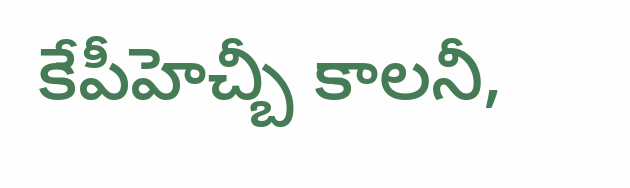కేపీహెచ్బీ కాలనీ,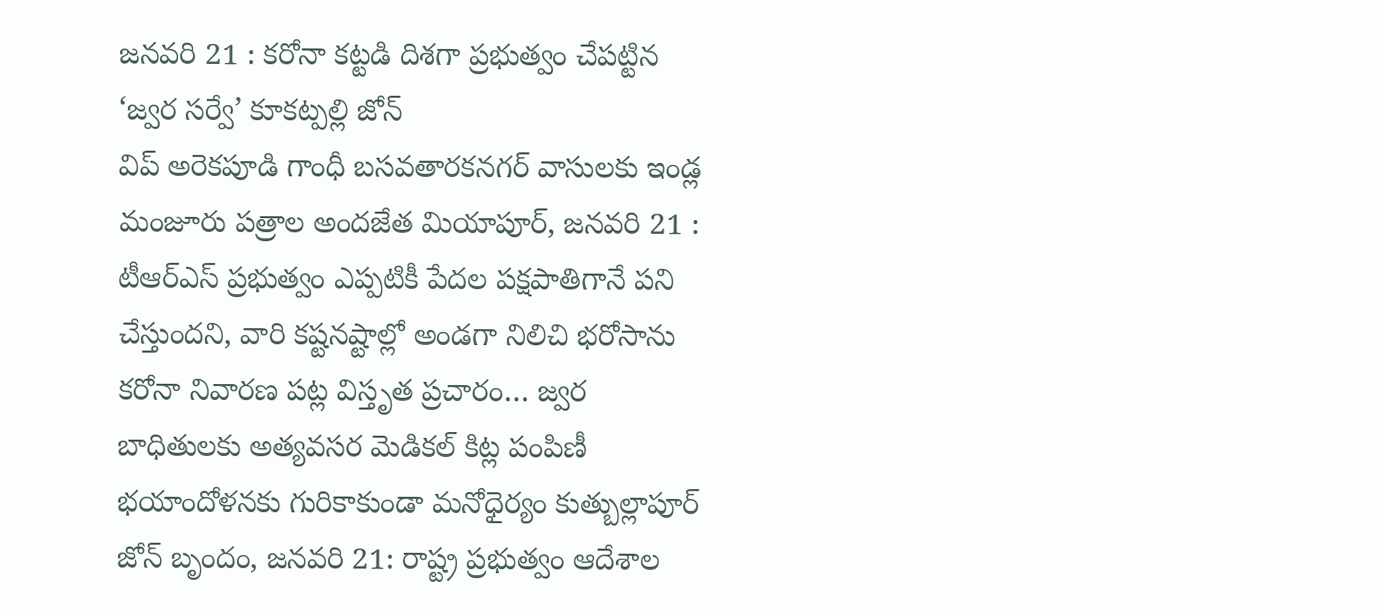జనవరి 21 : కరోనా కట్టడి దిశగా ప్రభుత్వం చేపట్టిన ‘జ్వర సర్వే’ కూకట్పల్లి జోన్
విప్ అరెకపూడి గాంధీ బసవతారకనగర్ వాసులకు ఇండ్ల మంజూరు పత్రాల అందజేత మియాపూర్, జనవరి 21 : టీఆర్ఎస్ ప్రభుత్వం ఎప్పటికీ పేదల పక్షపాతిగానే పని చేస్తుందని, వారి కష్టనష్టాల్లో అండగా నిలిచి భరోసాను
కరోనా నివారణ పట్ల విస్తృత ప్రచారం… జ్వర బాధితులకు అత్యవసర మెడికల్ కిట్ల పంపిణీ భయాందోళనకు గురికాకుండా మనోధైర్యం కుత్బుల్లాపూర్ జోన్ బృందం, జనవరి 21: రాష్ట్ర ప్రభుత్వం ఆదేశాల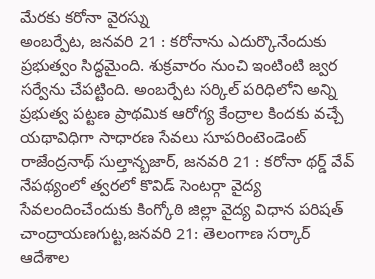మేరకు కరోనా వైరస్ను
అంబర్పేట, జనవరి 21 : కరోనాను ఎదుర్కొనేందుకు ప్రభుత్వం సిద్ధమైంది. శుక్రవారం నుంచి ఇంటింటి జ్వర సర్వేను చేపట్టింది. అంబర్పేట సర్కిల్ పరిధిలోని అన్ని ప్రభుత్వ పట్టణ ప్రాథమిక ఆరోగ్య కేంద్రాల కిందకు వచ్చే
యథావిధిగా సాధారణ సేవలు సూపరింటెండెంట్ రాజేంద్రనాథ్ సుల్తాన్బజార్, జనవరి 21 : కరోనా థర్డ్ వేవ్ నేపథ్యంలో త్వరలో కొవిడ్ సెంటర్గా వైద్య సేవలందించేందుకు కింగ్కోఠి జిల్లా వైద్య విధాన పరిషత్
చాంద్రాయణగుట్ట,జనవరి 21: తెలంగాణ సర్కార్ ఆదేశాల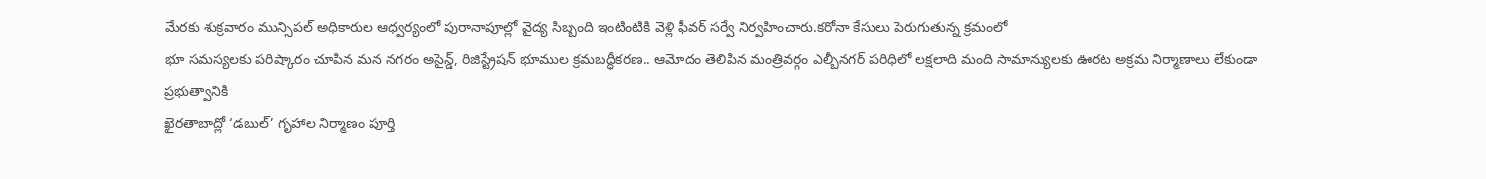మేరకు శుక్రవారం మున్సిపల్ అధికారుల ఆధ్వర్యంలో పురానాపూల్లో వైద్య సిబ్బంది ఇంటింటికి వెళ్లి ఫీవర్ సర్వే నిర్వహించారు.కరోనా కేసులు పెరుగుతున్న క్రమంలో
భూ సమస్యలకు పరిష్కారం చూపిన మన నగరం అసైన్డ్, రిజిస్ట్రేషన్ భూముల క్రమబద్ధీకరణ.. ఆమోదం తెలిపిన మంత్రివర్గం ఎల్బీనగర్ పరిధిలో లక్షలాది మంది సామాన్యులకు ఊరట అక్రమ నిర్మాణాలు లేకుండా ప్రభుత్వానికి
ఖైరతాబాద్లో ‘డబుల్’ గృహాల నిర్మాణం పూర్తి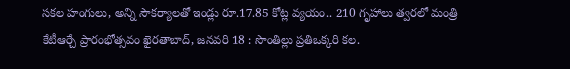సకల హంగులు, అన్ని సౌకర్యాలతో ఇండ్లు రూ.17.85 కోట్ల వ్యయం.. 210 గృహాలు త్వరలో మంత్రి కేటీఆర్చే ప్రారంభోత్సవం ఖైరతాబాద్, జనవరి 18 : సొంతిల్లు ప్రతిఒక్కరి కల.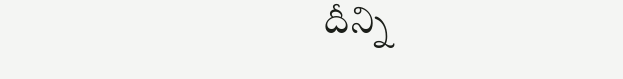దీన్ని